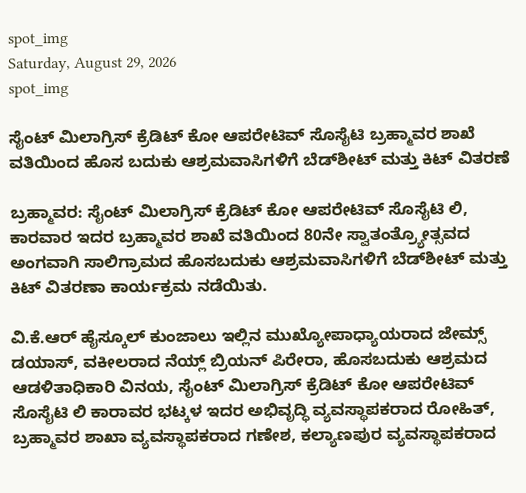spot_img
Saturday, August 29, 2026
spot_img

ಸೈಂಟ್ ಮಿಲಾಗ್ರಿಸ್ ಕ್ರೆಡಿಟ್ ಕೋ ಆಪರೇಟಿವ್ ಸೊಸೈಟಿ ಬ್ರಹ್ಮಾವರ ಶಾಖೆ ವತಿಯಿಂದ ಹೊಸ ಬದುಕು ಆಶ್ರಮವಾಸಿಗಳಿಗೆ ಬೆಡ್‌ಶೀಟ್ ಮತ್ತು ಕಿಟ್ ವಿತರಣೆ

ಬ್ರಹ್ಮಾವರ: ಸೈಂಟ್ ಮಿಲಾಗ್ರಿಸ್ ಕ್ರೆಡಿಟ್ ಕೋ ಆಪರೇಟಿವ್ ಸೊಸೈಟಿ ಲಿ, ಕಾರವಾರ ಇದರ ಬ್ರಹ್ಮಾವರ ಶಾಖೆ ವತಿಯಿಂದ 80ನೇ ಸ್ವಾತಂತ್ರ್ಯೋತ್ಸವದ ಅಂಗವಾಗಿ ಸಾಲಿಗ್ರಾಮದ ಹೊಸಬದುಕು ಆಶ್ರಮವಾಸಿಗಳಿಗೆ ಬೆಡ್‌ಶೀಟ್ ಮತ್ತು ಕಿಟ್ ವಿತರಣಾ ಕಾರ್ಯಕ್ರಮ ನಡೆಯಿತು.

ವಿ.ಕೆ.ಆರ್ ಹೈಸ್ಕೂಲ್ ಕುಂಜಾಲು ಇಲ್ಲಿನ ಮುಖ್ಯೋಪಾಧ್ಯಾಯರಾದ ಜೇಮ್ಸ್ ಡಯಾಸ್, ವಕೀಲರಾದ ನೆಯ್ಲ್ ಬ್ರಿಯನ್ ಪಿರೇರಾ, ಹೊಸಬದುಕು ಆಶ್ರಮದ ಆಡಳಿತಾಧಿಕಾರಿ ವಿನಯ, ಸೈಂಟ್ ಮಿಲಾಗ್ರಿಸ್ ಕ್ರೆಡಿಟ್ ಕೋ ಆಪರೇಟಿವ್ ಸೊಸೈಟಿ ಲಿ ಕಾರಾವರ ಭಟ್ಕಳ ಇದರ ಅಭಿವೃದ್ಧಿ ವ್ಯವಸ್ಥಾಪಕರಾದ ರೋಹಿತ್, ಬ್ರಹ್ಮಾವರ ಶಾಖಾ ವ್ಯವಸ್ಥಾಪಕರಾದ ಗಣೇಶ, ಕಲ್ಯಾಣಪುರ ವ್ಯವಸ್ಥಾಪಕರಾದ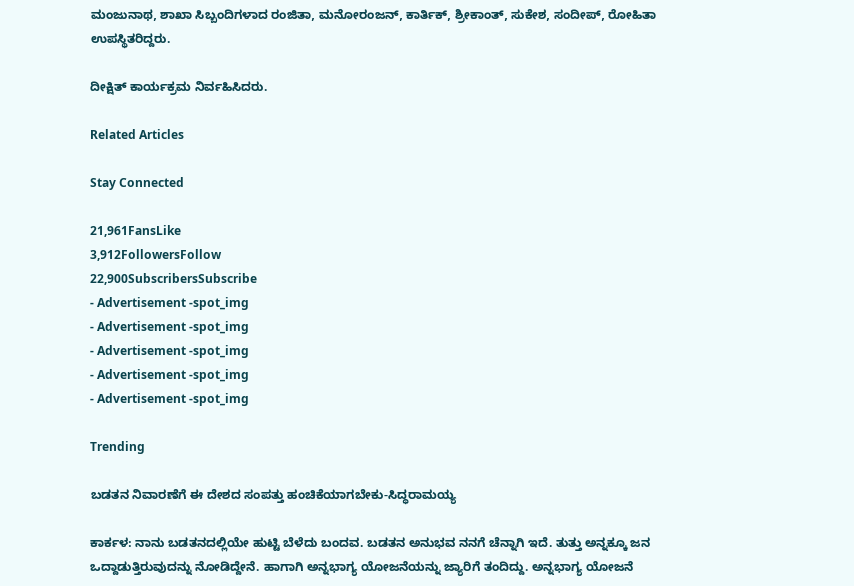ಮಂಜುನಾಥ, ಶಾಖಾ ಸಿಬ್ಬಂದಿಗಳಾದ ರಂಜಿತಾ, ಮನೋರಂಜನ್, ಕಾರ್ತಿಕ್, ಶ್ರೀಕಾಂತ್, ಸುಕೇಶ, ಸಂದೀಪ್, ರೋಹಿತಾ ಉಪಸ್ಥಿತರಿದ್ದರು.

ದೀಕ್ಷಿತ್ ಕಾರ್ಯಕ್ರಮ ನಿರ್ವಹಿಸಿದರು.

Related Articles

Stay Connected

21,961FansLike
3,912FollowersFollow
22,900SubscribersSubscribe
- Advertisement -spot_img
- Advertisement -spot_img
- Advertisement -spot_img
- Advertisement -spot_img
- Advertisement -spot_img

Trending

ಬಡತನ ನಿವಾರಣೆಗೆ ಈ ದೇಶದ ಸಂಪತ್ತು ಹಂಚಿಕೆಯಾಗಬೇಕು-ಸಿದ್ಧರಾಮಯ್ಯ

ಕಾರ್ಕಳ: ನಾನು ಬಡತನದಲ್ಲಿಯೇ ಹುಟ್ಟಿ ಬೆಳೆದು ಬಂದವ. ಬಡತನ ಅನುಭವ ನನಗೆ ಚೆನ್ನಾಗಿ ಇದೆ. ತುತ್ತು ಅನ್ನಕ್ಕೂ ಜನ ಒದ್ದಾಡುತ್ತಿರುವುದನ್ನು ನೋಡಿದ್ದೇನೆ. ಹಾಗಾಗಿ ಅನ್ನಭಾಗ್ಯ ಯೋಜನೆಯನ್ನು ಜ್ಯಾರಿಗೆ ತಂದಿದ್ದು. ಅನ್ನಭಾಗ್ಯ ಯೋಜನೆ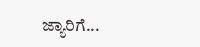ಜ್ಯಾರಿಗೆ...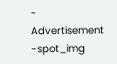- Advertisement -spot_img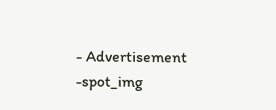- Advertisement -spot_img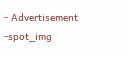- Advertisement -spot_img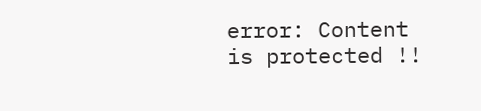error: Content is protected !!